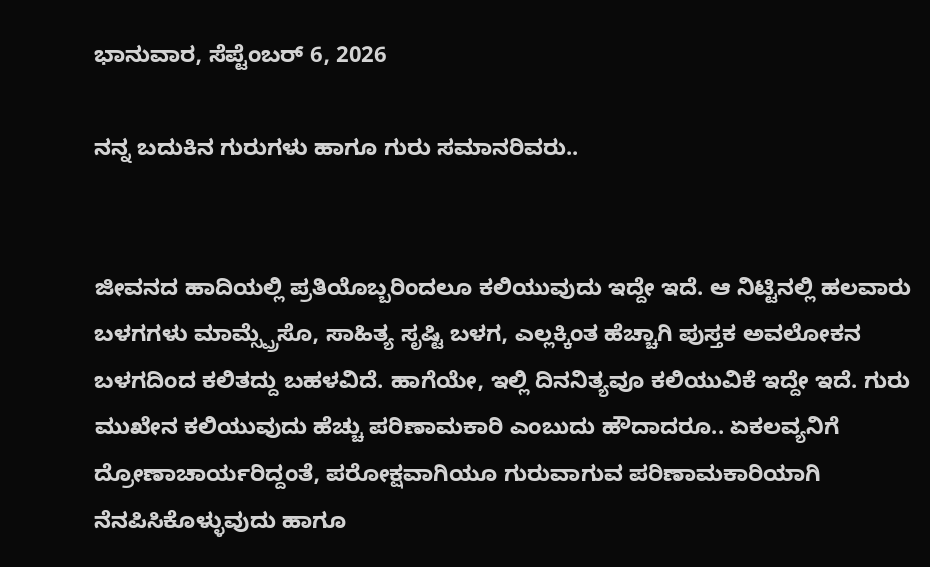ಭಾನುವಾರ, ಸೆಪ್ಟೆಂಬರ್ 6, 2026

ನನ್ನ ಬದುಕಿನ ಗುರುಗಳು ಹಾಗೂ ಗುರು ಸಮಾನರಿವರು..


ಜೀವನದ ಹಾದಿಯಲ್ಲಿ ಪ್ರತಿಯೊಬ್ಬರಿಂದಲೂ ಕಲಿಯುವುದು ಇದ್ದೇ ಇದೆ. ಆ ನಿಟ್ಟಿನಲ್ಲಿ ಹಲವಾರು ಬಳಗಗಳು ಮಾಮ್ಸ್ಪ್ರೆಸೊ, ಸಾಹಿತ್ಯ ಸೃಷ್ಟಿ ಬಳಗ, ಎಲ್ಲಕ್ಕಿಂತ ಹೆಚ್ಚಾಗಿ ಪುಸ್ತಕ ಅವಲೋಕನ ಬಳಗದಿಂದ ಕಲಿತದ್ದು ಬಹಳವಿದೆ. ಹಾಗೆಯೇ, ಇಲ್ಲಿ ದಿನನಿತ್ಯವೂ ಕಲಿಯುವಿಕೆ ಇದ್ದೇ ಇದೆ. ಗುರು ಮುಖೇನ ಕಲಿಯುವುದು ಹೆಚ್ಚು ಪರಿಣಾಮಕಾರಿ ಎಂಬುದು ಹೌದಾದರೂ.. ಏಕಲವ್ಯನಿಗೆ ದ್ರೋಣಾಚಾರ್ಯರಿದ್ದಂತೆ, ಪರೋಕ್ಷವಾಗಿಯೂ ಗುರುವಾಗುವ ಪರಿಣಾಮಕಾರಿಯಾಗಿ ನೆನಪಿಸಿಕೊಳ್ಳುವುದು ಹಾಗೂ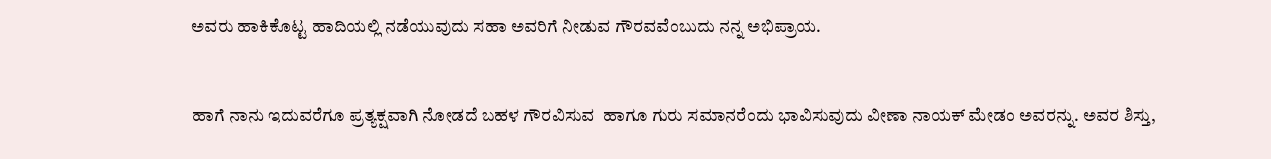ಅವರು ಹಾಕಿಕೊಟ್ಟ ಹಾದಿಯಲ್ಲಿ ನಡೆಯುವುದು ಸಹಾ ಅವರಿಗೆ ನೀಡುವ ಗೌರವವೆಂಬುದು ನನ್ನ ಅಭಿಪ್ರಾಯ.


ಹಾಗೆ ನಾನು ಇದುವರೆಗೂ ಪ್ರತ್ಯಕ್ಷವಾಗಿ ನೋಡದೆ ಬಹಳ ಗೌರವಿಸುವ  ಹಾಗೂ ಗುರು ಸಮಾನರೆಂದು ಭಾವಿಸುವುದು ವೀಣಾ ನಾಯಕ್ ಮೇಡಂ ಅವರನ್ನು. ಅವರ ಶಿಸ್ತು,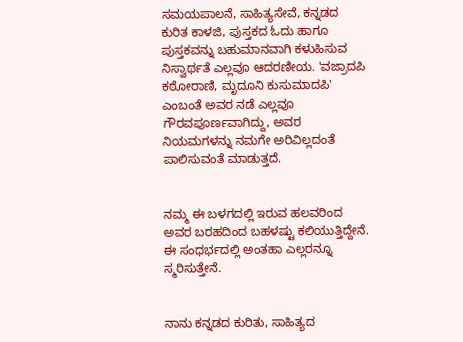ಸಮಯಪಾಲನೆ, ಸಾಹಿತ್ಯಸೇವೆ, ಕನ್ನಡದ ಕುರಿತ ಕಾಳಜಿ, ಪುಸ್ತಕದ ಓದು ಹಾಗೂ ಪುಸ್ತಕವನ್ನು ಬಹುಮಾನವಾಗಿ ಕಳುಹಿಸುವ ನಿಸ್ವಾರ್ಥತೆ ಎಲ್ಲವೂ ಆದರಣೀಯ. 'ವಜ್ರಾದಪಿ ಕಠೋರಾಣಿ, ಮೃದೂನಿ ಕುಸುಮಾದಪಿ' ಎಂಬಂತೆ ಅವರ ನಡೆ ಎಲ್ಲವೂ ಗೌರವಪೂರ್ಣವಾಗಿದ್ದು, ಅವರ ನಿಯಮಗಳನ್ನು ನಮಗೇ ಅರಿವಿಲ್ಲದಂತೆ ಪಾಲಿಸುವಂತೆ ಮಾಡುತ್ತದೆ.


ನಮ್ಮ ಈ ಬಳಗದಲ್ಲಿ ಇರುವ ಹಲವರಿಂದ ಅವರ ಬರಹದಿಂದ ಬಹಳಷ್ಟು ಕಲಿಯುತ್ತಿದ್ದೇನೆ. ಈ ಸಂಧರ್ಭದಲ್ಲಿ ಅಂತಹಾ ಎಲ್ಲರನ್ನೂ ಸ್ಮರಿಸುತ್ತೇನೆ.


ನಾನು ಕನ್ನಡದ ಕುರಿತು, ಸಾಹಿತ್ಯದ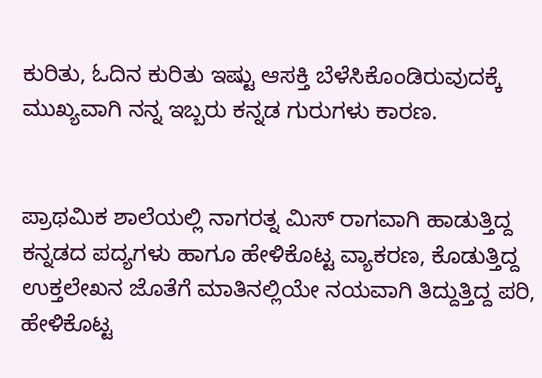ಕುರಿತು, ಓದಿನ ಕುರಿತು ಇಷ್ಟು ಆಸಕ್ತಿ ಬೆಳೆಸಿಕೊಂಡಿರುವುದಕ್ಕೆ ಮುಖ್ಯವಾಗಿ ನನ್ನ ಇಬ್ಬರು ಕನ್ನಡ ಗುರುಗಳು ಕಾರಣ.


ಪ್ರಾಥಮಿಕ ಶಾಲೆಯಲ್ಲಿ ನಾಗರತ್ನ ಮಿಸ್ ರಾಗವಾಗಿ ಹಾಡುತ್ತಿದ್ದ ಕನ್ನಡದ ಪದ್ಯಗಳು ಹಾಗೂ ಹೇಳಿಕೊಟ್ಟ ವ್ಯಾಕರಣ, ಕೊಡುತ್ತಿದ್ದ ಉಕ್ತಲೇಖನ ಜೊತೆಗೆ ಮಾತಿನಲ್ಲಿಯೇ ನಯವಾಗಿ ತಿದ್ದುತ್ತಿದ್ದ ಪರಿ, ಹೇಳಿಕೊಟ್ಟ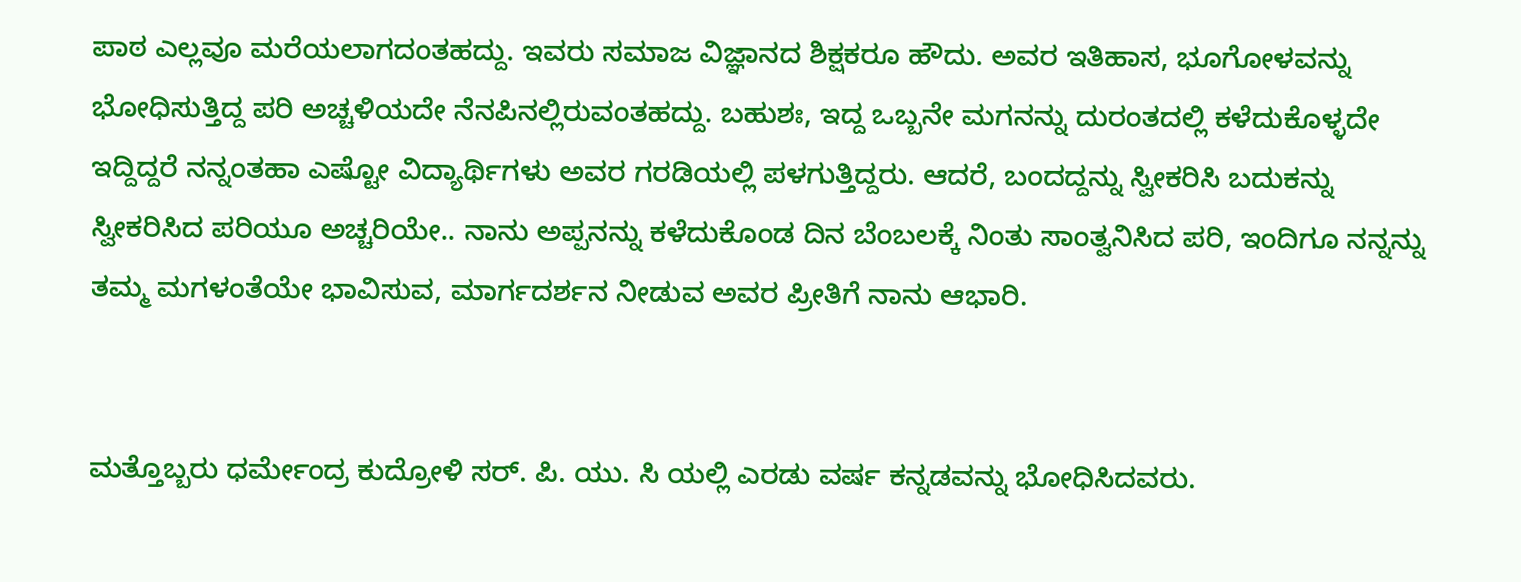ಪಾಠ ಎಲ್ಲವೂ ಮರೆಯಲಾಗದಂತಹದ್ದು. ಇವರು ಸಮಾಜ ವಿಜ್ಞಾನದ ಶಿಕ್ಷಕರೂ ಹೌದು. ಅವರ ಇತಿಹಾಸ, ಭೂಗೋಳವನ್ನು ಭೋಧಿಸುತ್ತಿದ್ದ ಪರಿ ಅಚ್ಚಳಿಯದೇ ನೆನಪಿನಲ್ಲಿರುವಂತಹದ್ದು. ಬಹುಶಃ, ಇದ್ದ ಒಬ್ಬನೇ ಮಗನನ್ನು ದುರಂತದಲ್ಲಿ ಕಳೆದುಕೊಳ್ಳದೇ ಇದ್ದಿದ್ದರೆ ನನ್ನಂತಹಾ ಎಷ್ಟೋ ವಿದ್ಯಾರ್ಥಿಗಳು ಅವರ ಗರಡಿಯಲ್ಲಿ ಪಳಗುತ್ತಿದ್ದರು. ಆದರೆ, ಬಂದದ್ದನ್ನು ಸ್ವೀಕರಿಸಿ ಬದುಕನ್ನು ಸ್ವೀಕರಿಸಿದ ಪರಿಯೂ ಅಚ್ಚರಿಯೇ.. ನಾನು ಅಪ್ಪನನ್ನು ಕಳೆದುಕೊಂಡ ದಿನ ಬೆಂಬಲಕ್ಕೆ ನಿಂತು ಸಾಂತ್ವನಿಸಿದ ಪರಿ, ಇಂದಿಗೂ ನನ್ನನ್ನು ತಮ್ಮ ಮಗಳಂತೆಯೇ ಭಾವಿಸುವ, ಮಾರ್ಗದರ್ಶನ ನೀಡುವ ಅವರ ಪ್ರೀತಿಗೆ ನಾನು ಆಭಾರಿ.


ಮತ್ತೊಬ್ಬರು ಧರ್ಮೇಂದ್ರ ಕುದ್ರೋಳಿ ಸರ್. ಪಿ. ಯು. ಸಿ ಯಲ್ಲಿ ಎರಡು ವರ್ಷ ಕನ್ನಡವನ್ನು ಭೋಧಿಸಿದವರು.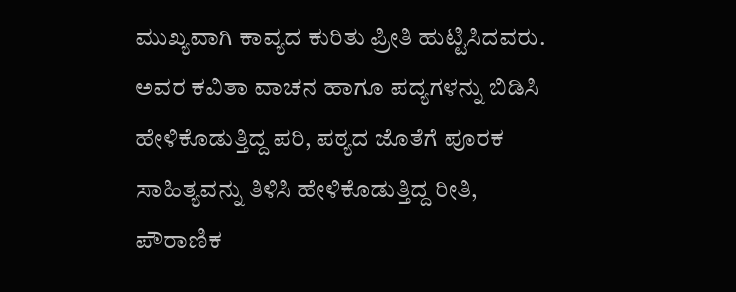ಮುಖ್ಯವಾಗಿ ಕಾವ್ಯದ ಕುರಿತು ಪ್ರೀತಿ ಹುಟ್ಟಿಸಿದವರು. ಅವರ ಕವಿತಾ ವಾಚನ ಹಾಗೂ ಪದ್ಯಗಳನ್ನು ಬಿಡಿಸಿ ಹೇಳಿಕೊಡುತ್ತಿದ್ದ ಪರಿ, ಪಠ್ಯದ ಜೊತೆಗೆ ಪೂರಕ ಸಾಹಿತ್ಯವನ್ನು ತಿಳಿಸಿ ಹೇಳಿಕೊಡುತ್ತಿದ್ದ ರೀತಿ, ಪೌರಾಣಿಕ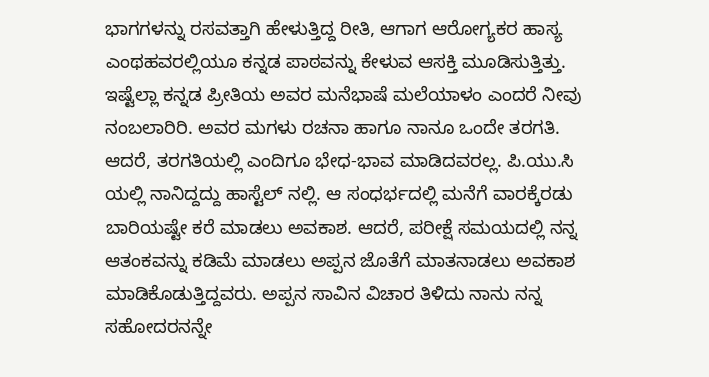ಭಾಗಗಳನ್ನು ರಸವತ್ತಾಗಿ ಹೇಳುತ್ತಿದ್ದ ರೀತಿ, ಆಗಾಗ ಆರೋಗ್ಯಕರ ಹಾಸ್ಯ ಎಂಥಹವರಲ್ಲಿಯೂ ಕನ್ನಡ ಪಾಠವನ್ನು ಕೇಳುವ ಆಸಕ್ತಿ ಮೂಡಿಸುತ್ತಿತ್ತು. ಇಷ್ಟೆಲ್ಲಾ ಕನ್ನಡ ಪ್ರೀತಿಯ ಅವರ ಮನೆಭಾಷೆ ಮಲೆಯಾಳಂ ಎಂದರೆ ನೀವು ನಂಬಲಾರಿರಿ. ಅವರ ಮಗಳು ರಚನಾ ಹಾಗೂ ನಾನೂ ಒಂದೇ ತರಗತಿ. ಆದರೆ, ತರಗತಿಯಲ್ಲಿ ಎಂದಿಗೂ ಭೇಧ-ಭಾವ ಮಾಡಿದವರಲ್ಲ. ಪಿ.ಯು.ಸಿ ಯಲ್ಲಿ ನಾನಿದ್ದದ್ದು ಹಾಸ್ಟೆಲ್ ನಲ್ಲಿ. ಆ ಸಂಧರ್ಭದಲ್ಲಿ ಮನೆಗೆ ವಾರಕ್ಕೆರಡು ಬಾರಿಯಷ್ಟೇ ಕರೆ ಮಾಡಲು ಅವಕಾಶ. ಆದರೆ, ಪರೀಕ್ಷೆ ಸಮಯದಲ್ಲಿ ನನ್ನ ಆತಂಕವನ್ನು ಕಡಿಮೆ ಮಾಡಲು ಅಪ್ಪನ ಜೊತೆಗೆ ಮಾತನಾಡಲು ಅವಕಾಶ ಮಾಡಿಕೊಡುತ್ತಿದ್ದವರು. ಅಪ್ಪನ ಸಾವಿನ ವಿಚಾರ ತಿಳಿದು ನಾನು ನನ್ನ ಸಹೋದರನನ್ನೇ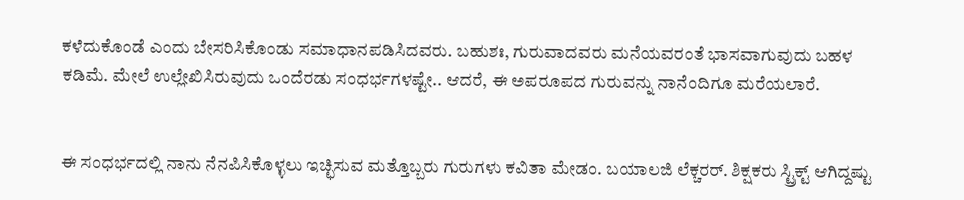ಕಳೆದುಕೊಂಡೆ ಎಂದು ಬೇಸರಿಸಿಕೊಂಡು ಸಮಾಧಾನಪಡಿಸಿದವರು. ಬಹುಶಃ, ಗುರುವಾದವರು ಮನೆಯವರಂತೆ ಭಾಸವಾಗುವುದು ಬಹಳ ಕಡಿಮೆ. ಮೇಲೆ ಉಲ್ಲೇಖಿಸಿರುವುದು ಒಂದೆರಡು ಸಂಧರ್ಭಗಳಷ್ಟೇ.. ಆದರೆ, ಈ ಅಪರೂಪದ ಗುರುವನ್ನು ನಾನೆಂದಿಗೂ ಮರೆಯಲಾರೆ.


ಈ ಸಂಧರ್ಭದಲ್ಲಿ ನಾನು ನೆನಪಿಸಿಕೊಳ್ಳಲು ಇಚ್ಛಿಸುವ ಮತ್ತೊಬ್ಬರು ಗುರುಗಳು ಕವಿತಾ ಮೇಡಂ. ಬಯಾಲಜಿ ಲೆಕ್ಚರರ್. ಶಿಕ್ಷಕರು ಸ್ಟ್ರಿಕ್ಟ್ ಆಗಿದ್ದಷ್ಟು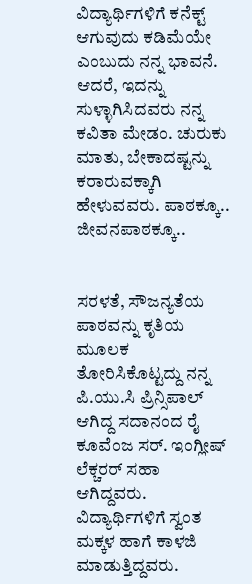ವಿದ್ಯಾರ್ಥಿಗಳಿಗೆ ಕನೆಕ್ಟ್ ಆಗುವುದು ಕಡಿಮೆಯೇ ಎಂಬುದು ನನ್ನ ಭಾವನೆ. ಆದರೆ, ಇದನ್ನು ಸುಳ್ಳಾಗಿಸಿದವರು ನನ್ನ ಕವಿತಾ ಮೇಡಂ. ಚುರುಕು ಮಾತು, ಬೇಕಾದಷ್ಟನ್ನು ಕರಾರುವಕ್ಕಾಗಿ ಹೇಳುವವರು. ಪಾಠಕ್ಕೂ.. ಜೀವನಪಾಠಕ್ಕೂ..


ಸರಳತೆ, ಸೌಜನ್ಯತೆಯ ಪಾಠವನ್ನು ಕೃತಿಯ ಮೂಲಕ ತೋರಿಸಿಕೊಟ್ಟದ್ದು ನನ್ನ ಪಿ.ಯು.ಸಿ ಪ್ರಿನ್ಸಿಪಾಲ್ ಆಗಿದ್ದ ಸದಾನಂದ ರೈ ಕೂವೆಂಜ ಸರ್. ಇಂಗ್ಲೀಷ್ ಲೆಕ್ಚರರ್ ಸಹಾ ಆಗಿದ್ದವರು. ವಿದ್ಯಾರ್ಥಿಗಳಿಗೆ ಸ್ವಂತ ಮಕ್ಕಳ ಹಾಗೆ ಕಾಳಜಿ ಮಾಡುತ್ತಿದ್ದವರು.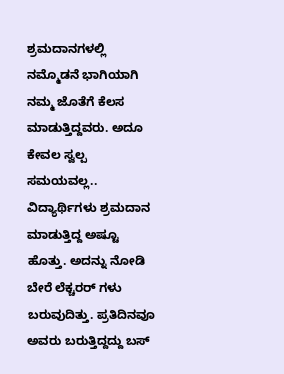ಶ್ರಮದಾನಗಳಲ್ಲಿ ನಮ್ಮೊಡನೆ ಭಾಗಿಯಾಗಿ ನಮ್ಮ ಜೊತೆಗೆ ಕೆಲಸ ಮಾಡುತ್ತಿದ್ದವರು. ಅದೂ ಕೇವಲ ಸ್ವಲ್ಪ ಸಮಯವಲ್ಲ.. ವಿದ್ಯಾರ್ಥಿಗಳು ಶ್ರಮದಾನ ಮಾಡುತ್ತಿದ್ದ ಅಷ್ಟೂ ಹೊತ್ತು. ಅದನ್ನು ನೋಡಿ ಬೇರೆ ಲೆಕ್ಚರರ್ ಗಳು ಬರುವುದಿತ್ತು. ಪ್ರತಿದಿನವೂ ಅವರು ಬರುತ್ತಿದ್ದದ್ದು ಬಸ್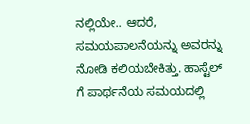ನಲ್ಲಿಯೇ.. ಆದರೆ, ಸಮಯಪಾಲನೆಯನ್ನು ಅವರನ್ನು ನೋಡಿ ಕಲಿಯಬೇಕಿತ್ತು. ಹಾಸ್ಟೆಲ್ ಗೆ ಪಾರ್ಥನೆಯ ಸಮಯದಲ್ಲಿ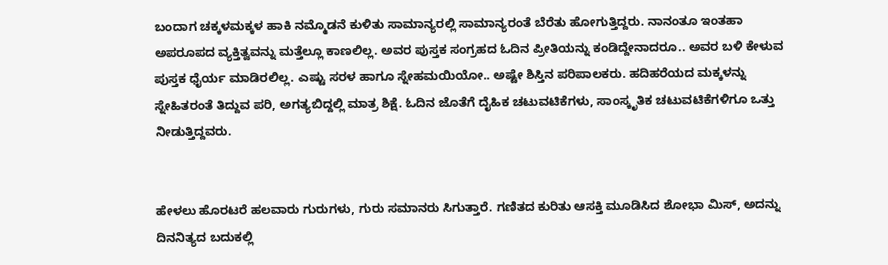ಬಂದಾಗ ಚಕ್ಕಳಮಕ್ಕಳ ಹಾಕಿ ನಮ್ಮೊಡನೆ ಕುಳಿತು ಸಾಮಾನ್ಯರಲ್ಲಿ ಸಾಮಾನ್ಯರಂತೆ ಬೆರೆತು ಹೋಗುತ್ತಿದ್ದರು. ನಾನಂತೂ ಇಂತಹಾ ಅಪರೂಪದ ವ್ಯಕ್ತಿತ್ವವನ್ನು ಮತ್ತೆಲ್ಲೂ ಕಾಣಲಿಲ್ಲ. ಅವರ ಪುಸ್ತಕ ಸಂಗ್ರಹದ ಓದಿನ ಪ್ರೀತಿಯನ್ನು ಕಂಡಿದ್ದೇನಾದರೂ.. ಅವರ ಬಳಿ ಕೇಳುವ ಪುಸ್ತಕ ಧೈರ್ಯ ಮಾಡಿರಲಿಲ್ಲ. ಎಷ್ಟು ಸರಳ ಹಾಗೂ ಸ್ನೇಹಮಯಿಯೋ.. ಅಷ್ಟೇ ಶಿಸ್ತಿನ ಪರಿಪಾಲಕರು. ಹದಿಹರೆಯದ ಮಕ್ಕಳನ್ನು ಸ್ನೇಹಿತರಂತೆ ತಿದ್ದುವ ಪರಿ, ಅಗತ್ಯಬಿದ್ದಲ್ಲಿ ಮಾತ್ರ ಶಿಕ್ಷೆ. ಓದಿನ ಜೊತೆಗೆ ದೈಹಿಕ ಚಟುವಟಿಕೆಗಳು, ಸಾಂಸ್ಕೃತಿಕ ಚಟುವಟಿಕೆಗಳಿಗೂ ಒತ್ತು ನೀಡುತ್ತಿದ್ದವರು.


ಹೇಳಲು ಹೊರಟರೆ ಹಲವಾರು ಗುರುಗಳು, ಗುರು ಸಮಾನರು ಸಿಗುತ್ತಾರೆ. ಗಣಿತದ ಕುರಿತು ಆಸಕ್ತಿ ಮೂಡಿಸಿದ ಶೋಭಾ ಮಿಸ್, ಅದನ್ನು ದಿನನಿತ್ಯದ ಬದುಕಲ್ಲಿ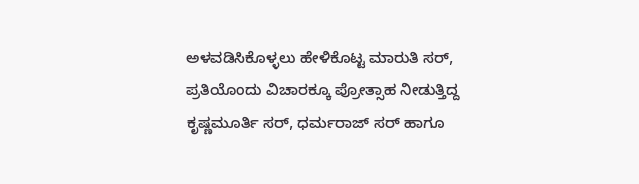ಅಳವಡಿಸಿಕೊಳ್ಳಲು ಹೇಳಿಕೊಟ್ಟ ಮಾರುತಿ ಸರ್, ಪ್ರತಿಯೊಂದು ವಿಚಾರಕ್ಕೂ ಪ್ರೋತ್ಸಾಹ ನೀಡುತ್ತಿದ್ದ ಕೃಷ್ಣಮೂರ್ತಿ ಸರ್, ಧರ್ಮರಾಜ್ ಸರ್ ಹಾಗೂ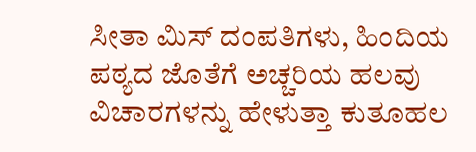ಸೀತಾ ಮಿಸ್ ದಂಪತಿಗಳು, ಹಿಂದಿಯ ಪಠ್ಯದ ಜೊತೆಗೆ ಅಚ್ಚರಿಯ ಹಲವು ವಿಚಾರಗಳನ್ನು ಹೇಳುತ್ತಾ ಕುತೂಹಲ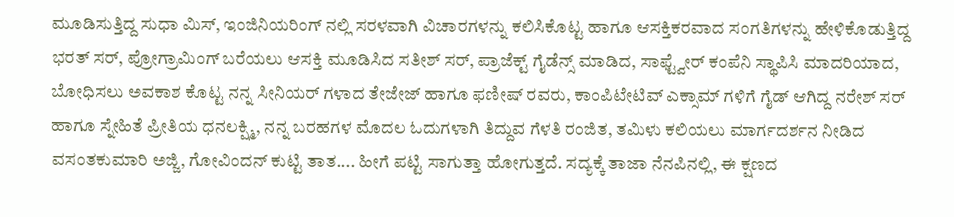ಮೂಡಿಸುತ್ತಿದ್ದ ಸುಧಾ ಮಿಸ್, ಇಂಜಿನಿಯರಿಂಗ್ ನಲ್ಲಿ ಸರಳವಾಗಿ ವಿಚಾರಗಳನ್ನು ಕಲಿಸಿಕೊಟ್ಟ ಹಾಗೂ ಆಸಕ್ತಿಕರವಾದ ಸಂಗತಿಗಳನ್ನು ಹೇಳಿಕೊಡುತ್ತಿದ್ದ ಭರತ್ ಸರ್, ಪ್ರೋಗ್ರಾಮಿಂಗ್ ಬರೆಯಲು ಆಸಕ್ತಿ ಮೂಡಿಸಿದ ಸತೀಶ್ ಸರ್, ಪ್ರಾಜೆಕ್ಟ್ ಗೈಡೆನ್ಸ್ ಮಾಡಿದ, ಸಾಫ್ಟ್ವೇರ್ ಕಂಪೆನಿ ಸ್ಥಾಪಿಸಿ ಮಾದರಿಯಾದ, ಬೋಧಿಸಲು ಅವಕಾಶ ಕೊಟ್ಟ ನನ್ನ ಸೀನಿಯರ್ ಗಳಾದ ತೇಜೇಜ್ ಹಾಗೂ ಫಣೀಷ್ ರವರು, ಕಾಂಪಿಟೇಟಿವ್ ಎಕ್ಸಾಮ್ ಗಳಿಗೆ ಗೈಡ್ ಆಗಿದ್ದ ನರೇಶ್ ಸರ್ ಹಾಗೂ ಸ್ನೇಹಿತೆ ಪ್ರೀತಿಯ ಧನಲಕ್ಷ್ಮಿ, ನನ್ನ ಬರಹಗಳ ಮೊದಲ ಓದುಗಳಾಗಿ ತಿದ್ದುವ ಗೆಳತಿ ರಂಜಿತ, ತಮಿಳು ಕಲಿಯಲು ಮಾರ್ಗದರ್ಶನ ನೀಡಿದ ವಸಂತಕುಮಾರಿ ಅಜ್ಜಿ, ಗೋವಿಂದನ್ ಕುಟ್ಟಿ ತಾತ.... ಹೀಗೆ ಪಟ್ಟಿ ಸಾಗುತ್ತಾ ಹೋಗುತ್ತದೆ. ಸದ್ಯಕ್ಕೆ ತಾಜಾ ನೆನಪಿನಲ್ಲಿ, ಈ ಕ್ಷಣದ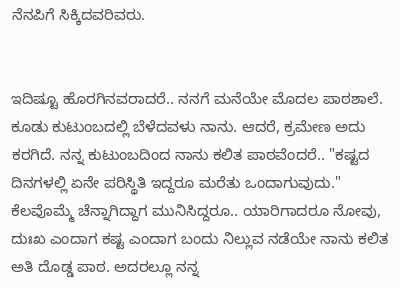ನೆನಪಿಗೆ ಸಿಕ್ಕಿದವರಿವರು.


ಇದಿಷ್ಟೂ ಹೊರಗಿನವರಾದರೆ.. ನನಗೆ ಮನೆಯೇ ಮೊದಲ ಪಾಠಶಾಲೆ. ಕೂಡು ಕುಟುಂಬದಲ್ಲಿ ಬೆಳೆದವಳು ನಾನು. ಆದರೆ, ಕ್ರಮೇಣ ಅದು ಕರಗಿದೆ. ನನ್ನ ಕುಟುಂಬದಿಂದ ನಾನು ಕಲಿತ ಪಾಠವೆಂದರೆ.. "ಕಷ್ಟದ ದಿನಗಳಲ್ಲಿ ಏನೇ ಪರಿಸ್ಥಿತಿ ಇದ್ದರೂ ಮರೆತು ಒಂದಾಗುವುದು." ಕೆಲವೊಮ್ಮೆ ಚೆನ್ನಾಗಿದ್ದಾಗ ಮುನಿಸಿದ್ದರೂ.. ಯಾರಿಗಾದರೂ ನೋವು, ದುಃಖ ಎಂದಾಗ ಕಷ್ಟ ಎಂದಾಗ ಬಂದು ನಿಲ್ಲುವ ನಡೆಯೇ ನಾನು ಕಲಿತ ಅತಿ ದೊಡ್ಡ ಪಾಠ. ಅದರಲ್ಲೂ ನನ್ನ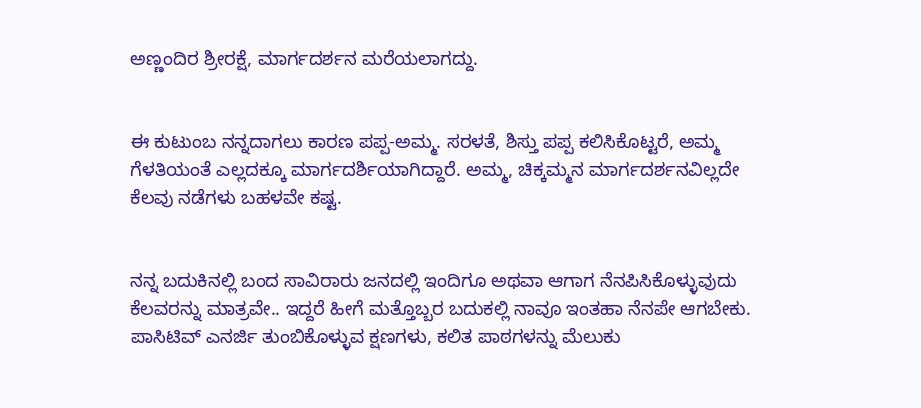ಅಣ್ಣಂದಿರ ಶ್ರೀರಕ್ಷೆ, ಮಾರ್ಗದರ್ಶನ ಮರೆಯಲಾಗದ್ದು.


ಈ ಕುಟುಂಬ ನನ್ನದಾಗಲು ಕಾರಣ ಪಪ್ಪ-ಅಮ್ಮ. ಸರಳತೆ, ಶಿಸ್ತು ಪಪ್ಪ ಕಲಿಸಿಕೊಟ್ಟರೆ, ಅಮ್ಮ ಗೆಳತಿಯಂತೆ ಎಲ್ಲದಕ್ಕೂ ಮಾರ್ಗದರ್ಶಿಯಾಗಿದ್ದಾರೆ. ಅಮ್ಮ, ಚಿಕ್ಕಮ್ಮನ ಮಾರ್ಗದರ್ಶನವಿಲ್ಲದೇ ಕೆಲವು ನಡೆಗಳು ಬಹಳವೇ ಕಷ್ಟ.


ನನ್ನ ಬದುಕಿನಲ್ಲಿ ಬಂದ ಸಾವಿರಾರು ಜನದಲ್ಲಿ ಇಂದಿಗೂ ಅಥವಾ ಆಗಾಗ ನೆನಪಿಸಿಕೊಳ್ಳುವುದು ಕೆಲವರನ್ನು ಮಾತ್ರವೇ.. ಇದ್ದರೆ ಹೀಗೆ ಮತ್ತೊಬ್ಬರ ಬದುಕಲ್ಲಿ ನಾವೂ ಇಂತಹಾ ನೆನಪೇ ಆಗಬೇಕು. ಪಾಸಿಟಿವ್ ಎನರ್ಜಿ ತುಂಬಿಕೊಳ್ಳುವ ಕ್ಷಣಗಳು, ಕಲಿತ ಪಾಠಗಳನ್ನು ಮೆಲುಕು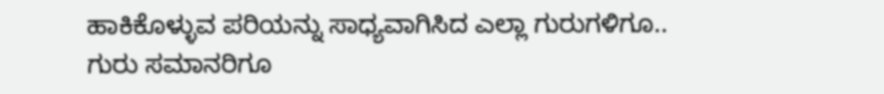ಹಾಕಿಕೊಳ್ಳುವ ಪರಿಯನ್ನು ಸಾಧ್ಯವಾಗಿಸಿದ ಎಲ್ಲಾ ಗುರುಗಳಿಗೂ.. ಗುರು ಸಮಾನರಿಗೂ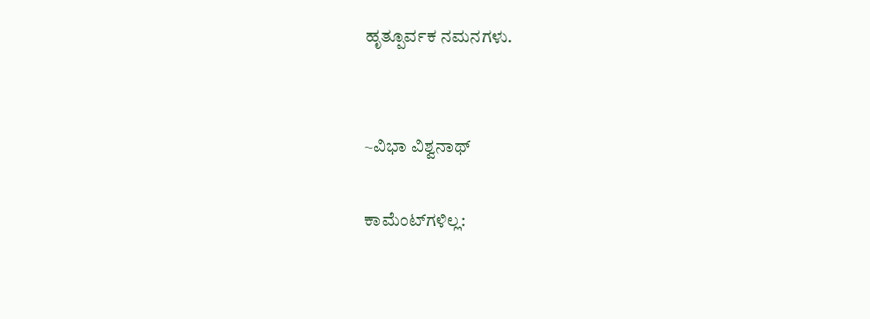ಹೃತ್ಪೂರ್ವಕ ನಮನಗಳು.


~ವಿಭಾ ವಿಶ್ವನಾಥ್

ಕಾಮೆಂಟ್‌ಗಳಿಲ್ಲ: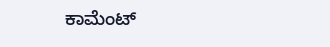ಕಾಮೆಂಟ್‌‌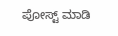ಪೋಸ್ಟ್‌ ಮಾಡಿ